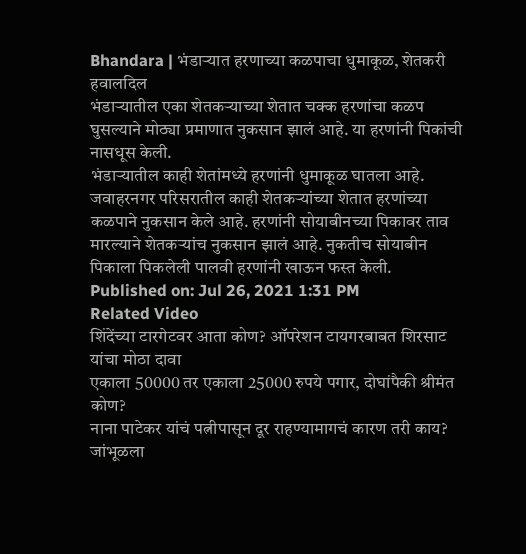Bhandara | भंडाऱ्यात हरणाच्या कळपाचा धुमाकूळ, शेतकरी हवालदिल
भंडाऱ्यातील एका शेतकऱ्याच्या शेतात चक्क हरणांचा कळप घुसल्याने मोठ्या प्रमाणात नुकसान झालं आहे. या हरणांनी पिकांची नासधूस केली.
भंडाऱ्यातील काही शेतांमध्ये हरणांनी धुमाकूळ घातला आहे. जवाहरनगर परिसरातील काही शेतकऱ्यांच्या शेतात हरणांच्या कळपाने नुकसान केले आहे. हरणांनी सोयाबीनच्या पिकावर ताव मारल्याने शेतकऱ्यांच नुकसान झालं आहे. नुकतीच सोयाबीन पिकाला पिकलेली पालवी हरणांनी खाऊन फस्त केली.
Published on: Jul 26, 2021 1:31 PM
Related Video
शिंदेंच्या टारगेटवर आता कोण? ऑपरेशन टायगरबाबत शिरसाट यांचा मोठा दावा
एकाला 50000 तर एकाला 25000 रुपये पगार, दोघांपैकी श्रीमंत कोण?
नाना पाटेकर यांचं पत्नीपासून दूर राहण्यामागचं कारण तरी काय?
जांभूळला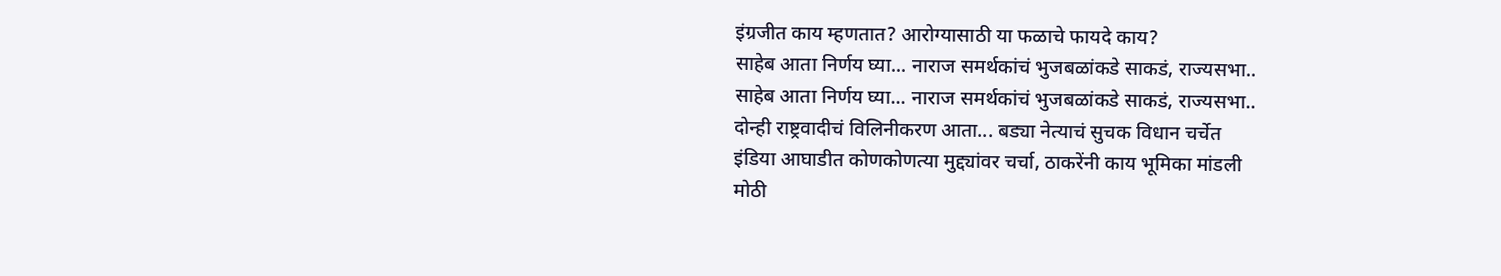इंग्रजीत काय म्हणतात? आरोग्यासाठी या फळाचे फायदे काय?
साहेब आता निर्णय घ्या... नाराज समर्थकांचं भुजबळांकडे साकडं, राज्यसभा..
साहेब आता निर्णय घ्या... नाराज समर्थकांचं भुजबळांकडे साकडं, राज्यसभा..
दोन्ही राष्ट्रवादीचं विलिनीकरण आता... बड्या नेत्याचं सुचक विधान चर्चेत
इंडिया आघाडीत कोणकोणत्या मुद्द्यांवर चर्चा, ठाकरेंनी काय भूमिका मांडली
मोठी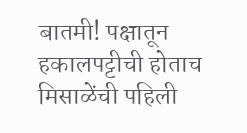बातमी! पक्षातून हकालपट्टीची होताच मिसाळेंची पहिली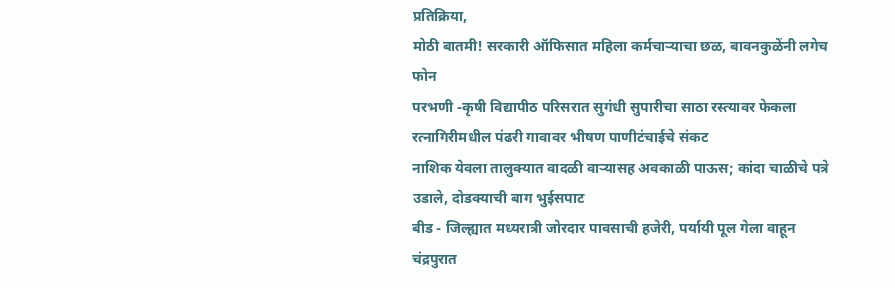प्रतिक्रिया,
मोठी बातमी! सरकारी ऑफिसात महिला कर्मचाऱ्याचा छळ, बावनकुळेंनी लगेच फोन
परभणी -कृषी विद्यापीठ परिसरात सुगंधी सुपारीचा साठा रस्त्यावर फेकला
रत्नागिरीमधील पंढरी गावावर भीषण पाणीटंचाईचे संकट
नाशिक येवला तालुक्यात वादळी वाऱ्यासह अवकाळी पाऊस; कांदा चाळीचे पत्रे उडाले, दोडक्याची बाग भुईसपाट
बीड - जिल्ह्यात मध्यरात्री जोरदार पावसाची हजेरी, पर्यायी पूल गेला वाहून
चंद्रपुरात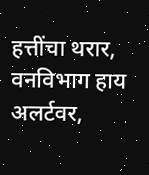हत्तींचा थरार, वनविभाग हाय अलर्टवर,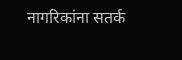नागरिकांना सतर्क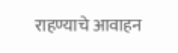राहण्याचे आवाहन